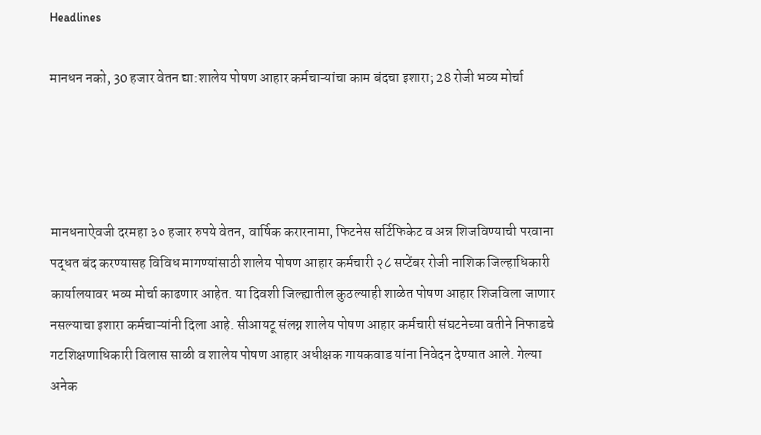Headlines

मानधन नको, 30 हजार वेतन द्या:शालेय पोषण आहार कर्मचाऱ्यांचा काम बंदचा इशारा; 28 रोजी भव्य मोर्चा




मानधनाऐवजी दरमहा ३० हजार रुपये वेतन, वार्षिक करारनामा, फिटनेस सर्टिफिकेट व अन्न शिजविण्याची परवाना पद्धत बंद करण्यासह विविध मागण्यांसाठी शालेय पोषण आहार कर्मचारी २८ सप्टेंबर रोजी नाशिक जिल्हाधिकारी कार्यालयावर भव्य मोर्चा काढणार आहेत. या दिवशी जिल्ह्यातील कुठल्याही शाळेत पोषण आहार शिजविला जाणार नसल्याचा इशारा कर्मचाऱ्यांनी दिला आहे. सीआयटू संलग्न शालेय पोषण आहार कर्मचारी संघटनेच्या वतीने निफाडचे गटशिक्षणाधिकारी विलास साळी व शालेय पोषण आहार अधीक्षक गायकवाड यांना निवेदन देण्यात आले. गेल्या अनेक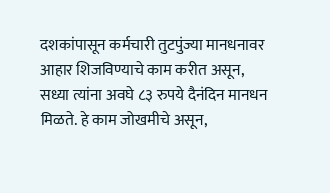दशकांपासून कर्मचारी तुटपुंज्या मानधनावर आहार शिजविण्याचे काम करीत असून, सध्या त्यांना अवघे ८३ रुपये दैनंदिन मानधन मिळते. हे काम जोखमीचे असून,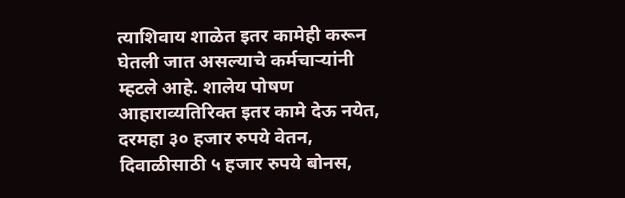त्याशिवाय शाळेत इतर कामेही करून घेतली जात असल्याचे कर्मचाऱ्यांनी म्हटले आहे. शालेय पोषण आहाराव्यतिरिक्त इतर कामे देऊ नयेत, दरमहा ३० हजार रुपये वेतन, दिवाळीसाठी ५ हजार रुपये बोनस,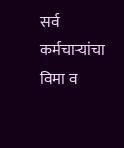सर्व कर्मचाऱ्यांचा विमा व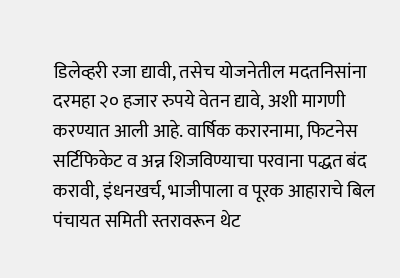डिलेव्हरी रजा द्यावी, तसेच योजनेतील मदतनिसांना दरमहा २० हजार रुपये वेतन द्यावे, अशी मागणी करण्यात आली आहे. वार्षिक करारनामा, फिटनेस सर्टिफिकेट व अन्न शिजविण्याचा परवाना पद्धत बंद करावी, इंधनखर्च, भाजीपाला व पूरक आहाराचे बिल पंचायत समिती स्तरावरून थेट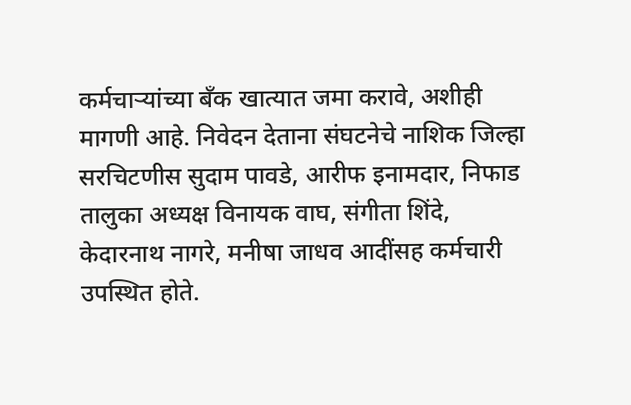कर्मचाऱ्यांच्या बँक खात्यात जमा करावे, अशीही मागणी आहे. निवेदन देताना संघटनेचे नाशिक जिल्हा सरचिटणीस सुदाम पावडे, आरीफ इनामदार, निफाड तालुका अध्यक्ष विनायक वाघ, संगीता शिंदे, केदारनाथ नागरे, मनीषा जाधव आदींसह कर्मचारी उपस्थित होते.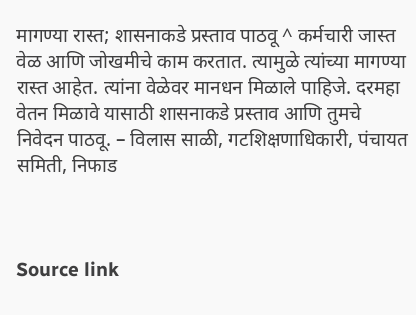मागण्या रास्त; शासनाकडे प्रस्ताव पाठवू ^ कर्मचारी जास्त वेळ आणि जोखमीचे काम करतात. त्यामुळे त्यांच्या मागण्या रास्त आहेत. त्यांना वेळेवर मानधन मिळाले पाहिजे. दरमहा वेतन मिळावे यासाठी शासनाकडे प्रस्ताव आणि तुमचे निवेदन पाठवू. – विलास साळी, गटशिक्षणाधिकारी, पंचायत समिती, निफाड



Source link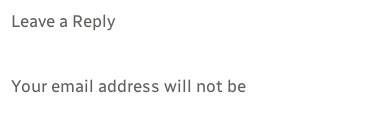Leave a Reply

Your email address will not be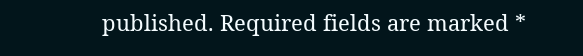published. Required fields are marked *